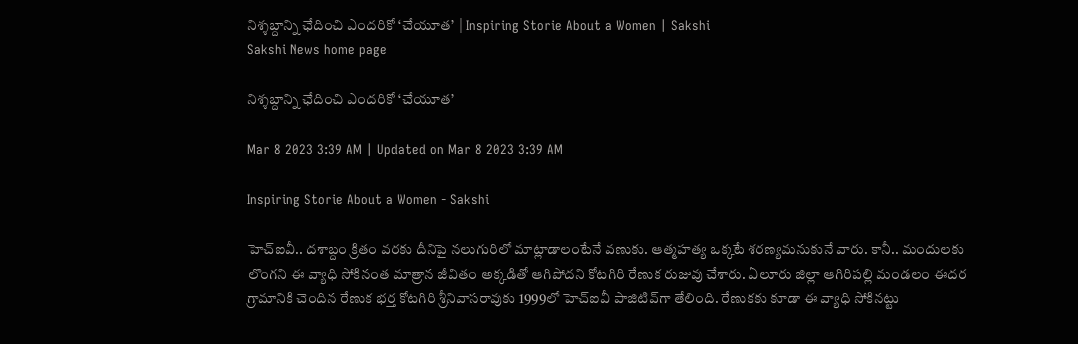నిశ్శబ్దాన్ని ఛేదించి ఎందరికో ‘చేయూత’  | Inspiring Storie About a Women | Sakshi
Sakshi News home page

నిశ్శబ్దాన్ని ఛేదించి ఎందరికో ‘చేయూత’

Mar 8 2023 3:39 AM | Updated on Mar 8 2023 3:39 AM

Inspiring Storie About a Women - Sakshi

హెచ్‌ఐవీ.. దశాబ్దం క్రితం వరకు దీనిపై నలుగురిలో మాట్లాడాలంటేనే వణుకు. ఆత్మహత్య ఒక్కటే శరణ్యమనుకునే వారు. కానీ.. మందులకు లొంగని ఈ వ్యాధి సోకినంత మాత్రాన జీవితం అక్కడితో ఆగిపోదని కోటగిరి రేణుక రుజువు చేశారు. ఏలూరు జిల్లా ఆగిరిపల్లి మండలం ఈదర గ్రామానికి చెందిన రేణుక భర్త కోటగిరి శ్రీనివాసరావుకు 1999లో హెచ్‌ఐవీ పాజిటివ్‌గా తేలింది. రేణుకకు కూడా ఈ వ్యాధి సోకినట్టు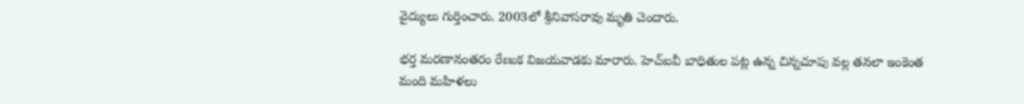వైద్యులు గుర్తించారు. 2003లో శ్రీనివాసరావు మృతి చెందారు.

భర్త మరణానంతరం రేణుక విజయవాడకు మారారు. హెచ్‌ఐవీ బాధితుల పట్ల ఉన్న చిన్నచూపు వల్ల తనలా ఇంకెంత మంది మహిళలు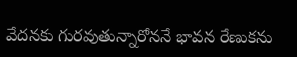వేదనకు గురవుతున్నారోననే భావన రేణుకను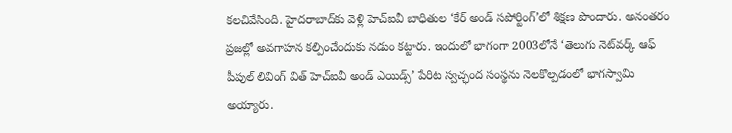కలచివేసింది. హైదరాబాద్‌కు వెళ్లి హెచ్‌ఐవీ బాధితుల ‘కేర్‌ అండ్‌ సపోర్టింగ్‌’లో శిక్షణ పొందారు. అనంతరం ప్రజల్లో అవగాహన కల్పించేందుకు నడుం కట్టారు. ఇందులో భాగంగా 2003లోనే ‘తెలుగు నెట్‌వర్క్‌ ఆఫ్‌ పీపుల్‌ లివింగ్‌ విత్‌ హెచ్‌ఐవీ అండ్‌ ఎయిడ్స్‌’ పేరిట స్వచ్ఛంద సంస్థను నెలకొల్పడంలో భాగస్వామి అయ్యారు.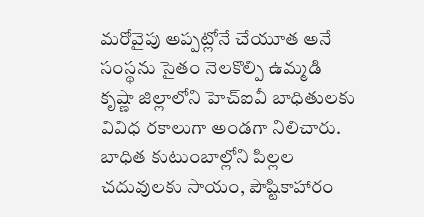మరోవైపు అప్పట్లోనే చేయూత అనే సంస్థను సైతం నెలకొల్పి ఉమ్మడి కృష్ణా జిల్లాలోని హెచ్‌ఐవీ బాధితులకు వివిధ రకాలుగా అండగా నిలిచారు. బాధిత కుటుంబాల్లోని పిల్లల చదువులకు సాయం, పౌష్టికాహారం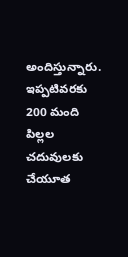అందిస్తున్నారు. ఇప్పటివరకు 200 మంది పిల్లల చదువులకు చేయూత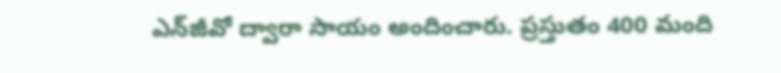ఎన్‌జీవో ద్వారా సాయం అందించారు. ప్రస్తుతం 400 మంది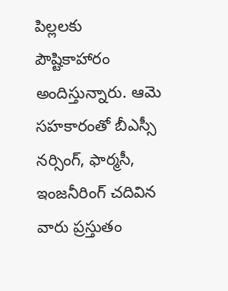పిల్లలకు పౌష్టికాహారం అందిస్తున్నారు. ఆమె సహకారంతో బీఎస్సీ నర్సింగ్, ఫార్మసీ, ఇంజనీరింగ్‌ చదివిన వారు ప్రస్తుతం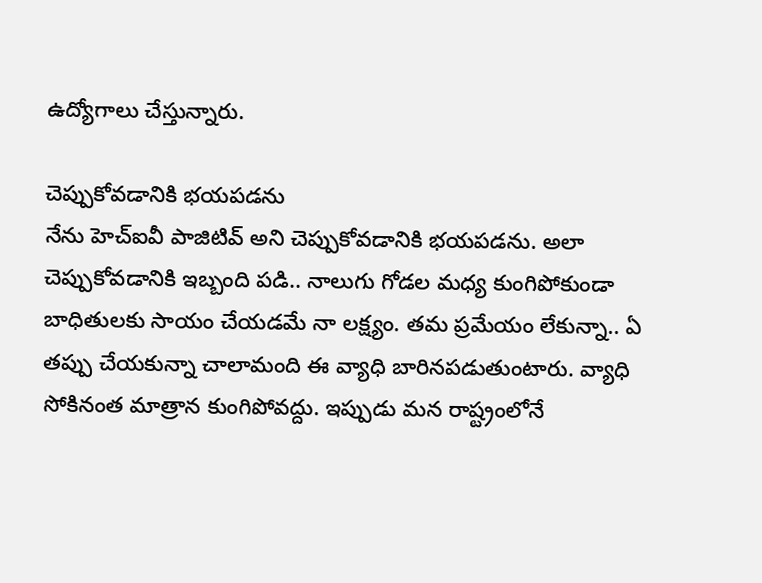ఉద్యోగాలు చేస్తున్నారు.

చెప్పుకోవడానికి భయపడను
నేను హెచ్‌ఐవీ పాజిటివ్‌ అని చెప్పుకోవడానికి భయపడను. అలా చెప్పుకోవడానికి ఇబ్బంది పడి.. నాలుగు గోడల మధ్య కుంగిపోకుండా బాధితులకు సాయం చేయడమే నా లక్ష్యం. తమ ప్రమేయం లేకున్నా.. ఏ తప్పు చేయకున్నా చాలామంది ఈ వ్యాధి బారినపడుతుంటారు. వ్యాధి సోకినంత మాత్రాన కుంగిపోవద్దు. ఇప్పుడు మన రాష్ట్రంలోనే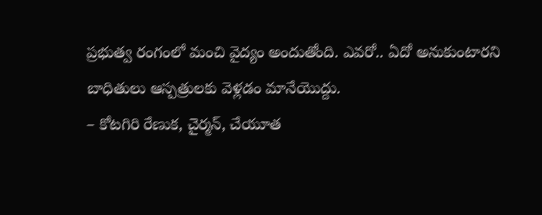ప్రభుత్వ రంగంలో మంచి వైద్యం అందుతోంది. ఎవరో.. ఏదో అనుకుంటారని బాధితులు ఆస్పత్రులకు వెళ్లడం మానేయొద్దు.
– కోటగిరి రేణుక, చైర్మన్, చేయూత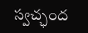స్వచ్ఛంద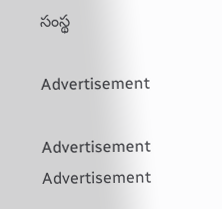సంస్థ

Advertisement

Advertisement
Advertisement